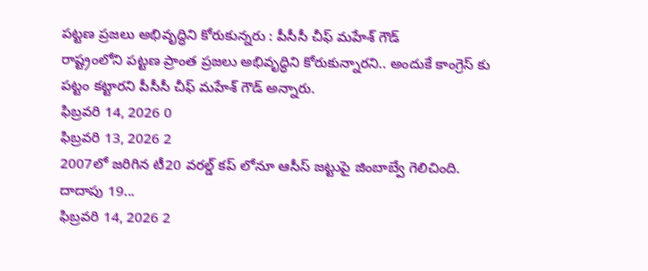పట్టణ ప్రజలు అభివృద్ధిని కోరుకున్నరు : పీసీసీ చీఫ్ మహేశ్ గౌడ్
రాష్ట్రంలోని పట్టణ ప్రాంత ప్రజలు అభివృద్ధిని కోరుకున్నారని.. అందుకే కాంగ్రెస్ కు పట్టం కట్టారని పీసీసీ చీఫ్ మహేశ్ గౌడ్ అన్నారు.
ఫిబ్రవరి 14, 2026 0
ఫిబ్రవరి 13, 2026 2
2007లో జరిగిన టీ20 వరల్డ్ కప్ లోనూ ఆసీస్ జట్టుపై జింబాబ్వే గెలిచింది. దాదాపు 19...
ఫిబ్రవరి 14, 2026 2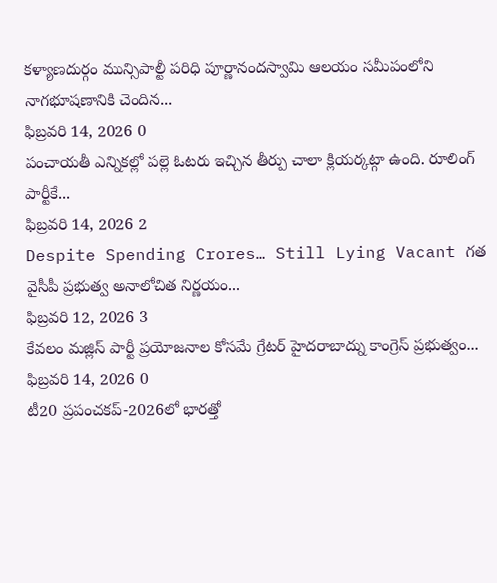కళ్యాణదుర్గం మున్సిపాల్టీ పరిధి పూర్ణానందస్వామి ఆలయం సమీపంలోని నాగభూషణానికి చెందిన...
ఫిబ్రవరి 14, 2026 0
పంచాయతీ ఎన్నికల్లో పల్లె ఓటరు ఇచ్చిన తీర్పు చాలా క్లియర్కట్గా ఉంది. రూలింగ్ పార్టీకే...
ఫిబ్రవరి 14, 2026 2
Despite Spending Crores… Still Lying Vacant గత వైసీపీ ప్రభుత్వ అనాలోచిత నిర్ణయం...
ఫిబ్రవరి 12, 2026 3
కేవలం మజ్లిస్ పార్టీ ప్రయోజనాల కోసమే గ్రేటర్ హైదరాబాద్ను కాంగ్రెస్ ప్రభుత్వం...
ఫిబ్రవరి 14, 2026 0
టీ20 ప్రపంచకప్-2026లో భారత్తో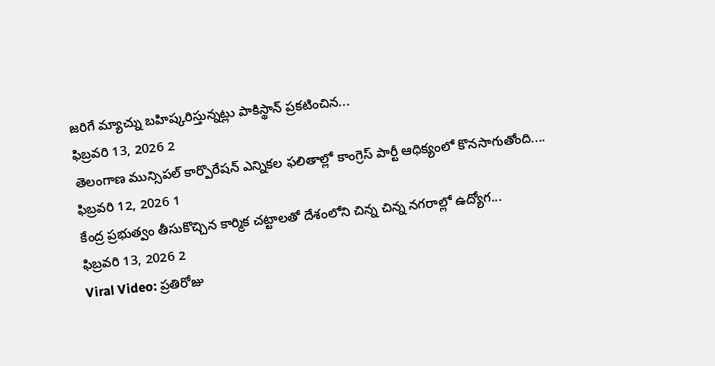జరిగే మ్యాచ్ను బహిష్కరిస్తున్నట్లు పాకిస్థాన్ ప్రకటించిన...
ఫిబ్రవరి 13, 2026 2
తెలంగాణ మున్సిపల్ కార్పొరేషన్ ఎన్నికల ఫలితాల్లో కాంగ్రెస్ పార్టీ ఆధిక్యంలో కొనసాగుతోంది....
ఫిబ్రవరి 12, 2026 1
కేంద్ర ప్రభుత్వం తీసుకొచ్చిన కార్మిక చట్టాలతో దేశంలోని చిన్న చిన్న నగరాల్లో ఉద్యోగ...
ఫిబ్రవరి 13, 2026 2
Viral Video: ప్రతిరోజు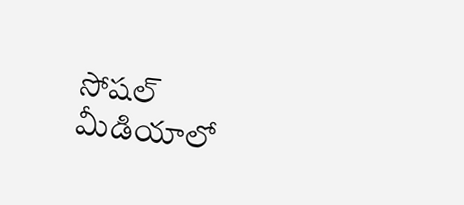సోషల్ మీడియాలో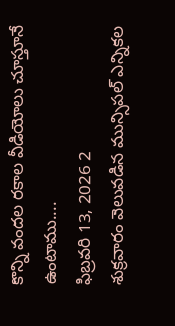కొన్ని వందల రకాల వీడియోలు చూస్తూనే ఉంటాము....
ఫిబ్రవరి 13, 2026 2
శుక్రవారం వెలువడిన మున్సిపల్ ఎన్నికల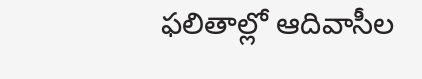ఫలితాల్లో ఆదివాసీల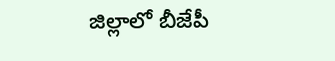జిల్లాలో బీజేపీ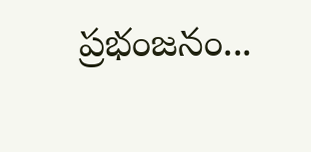ప్రభంజనం...